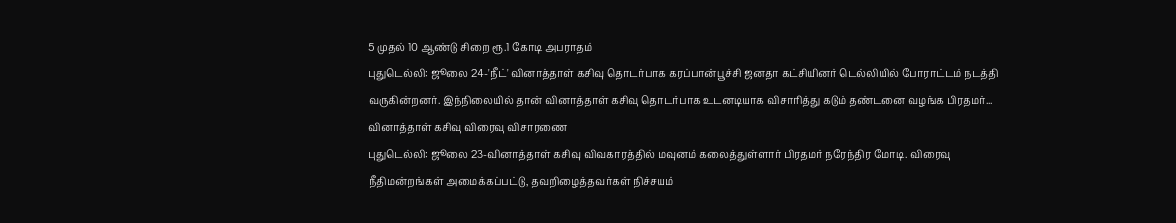5 முதல் 10 ஆண்டு சிறை ரூ.1 கோடி அபராதம்
புதுடெல்லி: ஜூலை 24-'நீட்' வினாத்தாள் கசிவு தொடர்பாக கரப்பான்பூச்சி ஜனதா கட்சியினர் டெல்லியில் போராட்டம் நடத்தி வருகின்றனர். இந்நிலையில் தான் வினாத்தாள் கசிவு தொடர்பாக உடனடியாக விசாரித்து கடும் தண்டனை வழங்க பிரதமர்...
வினாத்தாள் கசிவு விரைவு விசாரணை
புதுடெல்லி: ஜூலை 23-வினாத்தாள் கசிவு விவகாரத்தில் மவுனம் கலைத்துள்ளார் பிரதமர் நரேந்திர மோடி. விரைவு நீதிமன்றங்கள் அமைக்கப்பட்டு, தவறிழைத்தவர்கள் நிச்சயம்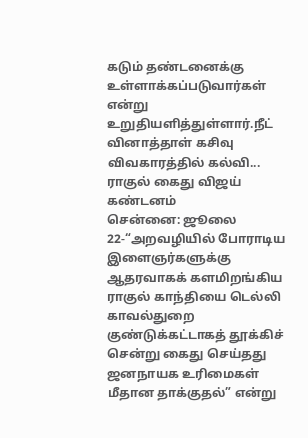கடும் தண்டனைக்கு உள்ளாக்கப்படுவார்கள் என்று உறுதியளித்துள்ளார்.நீட் வினாத்தாள் கசிவு விவகாரத்தில் கல்வி...
ராகுல் கைது விஜய் கண்டனம்
சென்னை: ஜூலை 22-“அறவழியில் போராடிய இளைஞர்களுக்கு ஆதரவாகக் களமிறங்கிய ராகுல் காந்தியை டெல்லி காவல்துறை குண்டுக்கட்டாகத் தூக்கிச் சென்று கைது செய்தது ஜனநாயக உரிமைகள் மீதான தாக்குதல்” என்று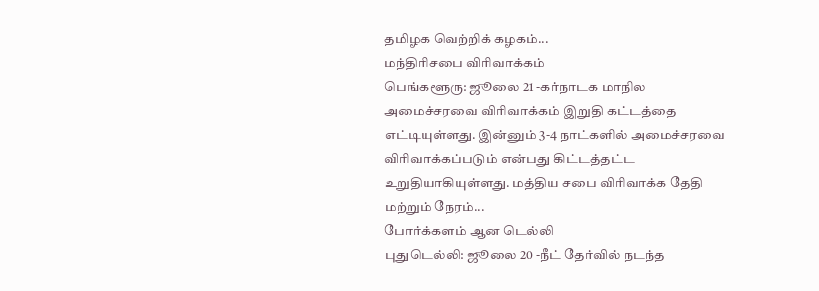தமிழக வெற்றிக் கழகம்...
மந்திரிசபை விரிவாக்கம்
பெங்களூரு: ஜூலை 21 -கர்நாடக மாநில அமைச்சரவை விரிவாக்கம் இறுதி கட்டத்தை எட்டியுள்ளது. இன்னும் 3-4 நாட்களில் அமைச்சரவை விரிவாக்கப்படும் என்பது கிட்டத்தட்ட உறுதியாகியுள்ளது. மத்திய சபை விரிவாக்க தேதி மற்றும் நேரம்...
போர்க்களம் ஆன டெல்லி
புதுடெல்லி: ஜூலை 20 -நீட் தேர்வில் நடந்த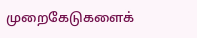முறைகேடுகளைக்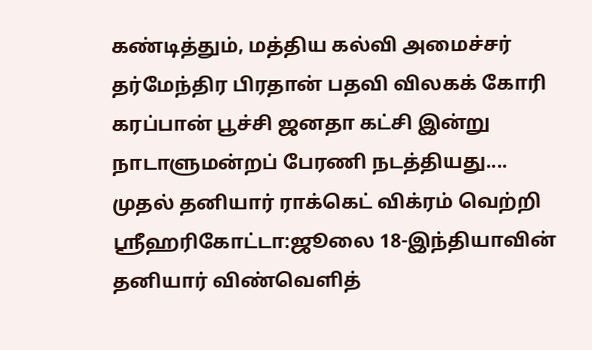கண்டித்தும், மத்திய கல்வி அமைச்சர் தர்மேந்திர பிரதான் பதவி விலகக் கோரி கரப்பான் பூச்சி ஜனதா கட்சி இன்று நாடாளுமன்றப் பேரணி நடத்தியது....
முதல் தனியார் ராக்கெட் விக்ரம் வெற்றி
ஸ்ரீஹரிகோட்டா:ஜூலை 18-இந்தியாவின் தனியார் விண்வெளித்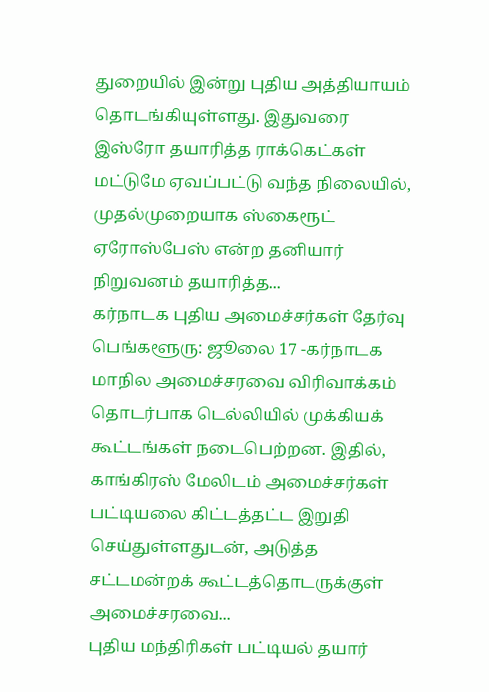துறையில் இன்று புதிய அத்தியாயம் தொடங்கியுள்ளது. இதுவரை இஸ்ரோ தயாரித்த ராக்கெட்கள் மட்டுமே ஏவப்பட்டு வந்த நிலையில், முதல்முறையாக ஸ்கைரூட் ஏரோஸ்பேஸ் என்ற தனியார் நிறுவனம் தயாரித்த...
கர்நாடக புதிய அமைச்சர்கள் தேர்வு
பெங்களூரு: ஜூலை 17 -கர்நாடக மாநில அமைச்சரவை விரிவாக்கம் தொடர்பாக டெல்லியில் முக்கியக் கூட்டங்கள் நடைபெற்றன. இதில், காங்கிரஸ் மேலிடம் அமைச்சர்கள் பட்டியலை கிட்டத்தட்ட இறுதி செய்துள்ளதுடன், அடுத்த சட்டமன்றக் கூட்டத்தொடருக்குள் அமைச்சரவை...
புதிய மந்திரிகள் பட்டியல் தயார்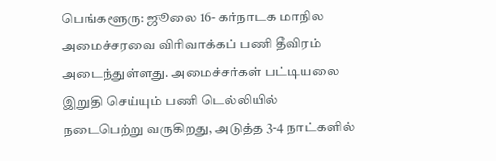பெங்களூரு: ஜூலை 16- கர்நாடக மாநில அமைச்சரவை விரிவாக்கப் பணி தீவிரம் அடைந்துள்ளது. அமைச்சர்கள் பட்டியலை இறுதி செய்யும் பணி டெல்லியில் நடைபெற்று வருகிறது, அடுத்த 3-4 நாட்களில்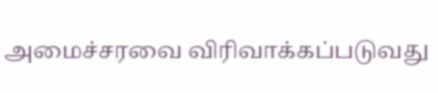அமைச்சரவை விரிவாக்கப்படுவது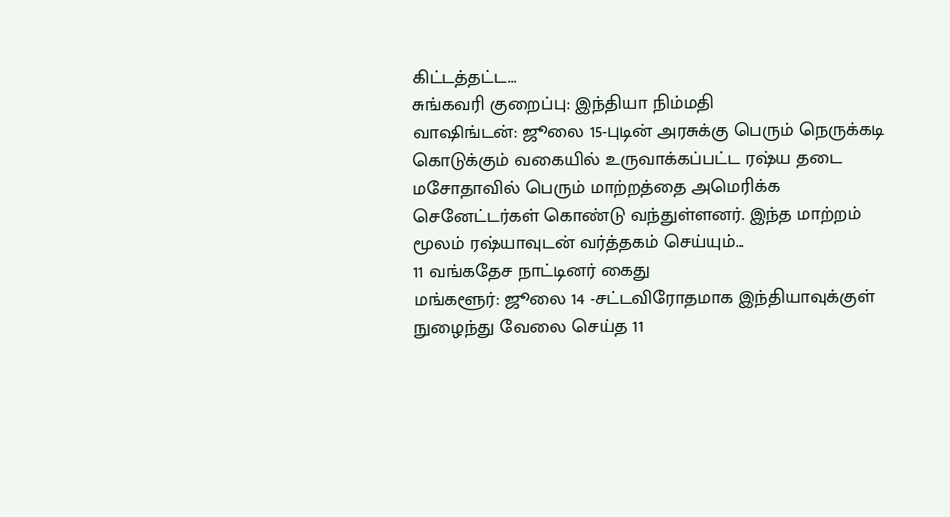கிட்டத்தட்ட...
சுங்கவரி குறைப்பு: இந்தியா நிம்மதி
வாஷிங்டன்: ஜூலை 15-புடின் அரசுக்கு பெரும் நெருக்கடி கொடுக்கும் வகையில் உருவாக்கப்பட்ட ரஷ்ய தடை மசோதாவில் பெரும் மாற்றத்தை அமெரிக்க செனேட்டர்கள் கொண்டு வந்துள்ளனர். இந்த மாற்றம் மூலம் ரஷ்யாவுடன் வர்த்தகம் செய்யும்...
11 வங்கதேச நாட்டினர் கைது
மங்களூர்: ஜூலை 14 -சட்டவிரோதமாக இந்தியாவுக்குள் நுழைந்து வேலை செய்த 11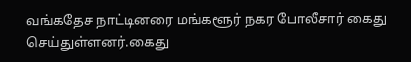வங்கதேச நாட்டினரை மங்களூர் நகர போலீசார் கைது செய்துள்ளனர்.கைது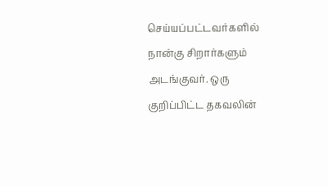செய்யப்பட்டவர்களில் நான்கு சிறார்களும் அடங்குவர். ஒரு குறிப்பிட்ட தகவலின்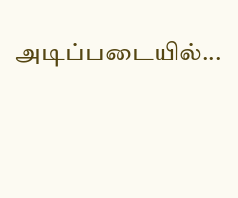அடிப்படையில்...